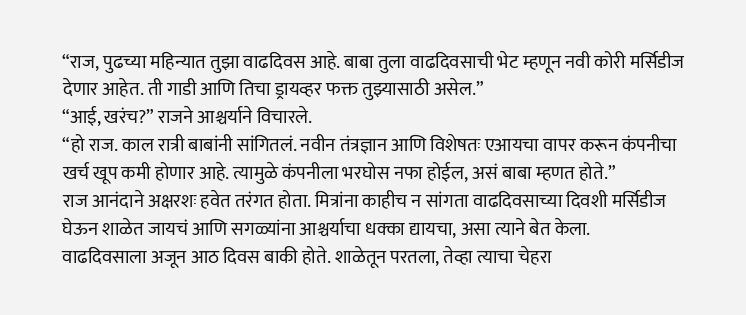“राज, पुढच्या महिन्यात तुझा वाढदिवस आहे. बाबा तुला वाढदिवसाची भेट म्हणून नवी कोरी मर्सिडीज देणार आहेत. ती गाडी आणि तिचा ड्रायव्हर फक्त तुझ्यासाठी असेल.”
“आई, खरंच?” राजने आश्चर्याने विचारले.
“हो राज. काल रात्री बाबांनी सांगितलं. नवीन तंत्रज्ञान आणि विशेषतः एआयचा वापर करून कंपनीचा खर्च खूप कमी होणार आहे. त्यामुळे कंपनीला भरघोस नफा होईल, असं बाबा म्हणत होते.”
राज आनंदाने अक्षरशः हवेत तरंगत होता. मित्रांना काहीच न सांगता वाढदिवसाच्या दिवशी मर्सिडीज घेऊन शाळेत जायचं आणि सगळ्यांना आश्चर्याचा धक्का द्यायचा, असा त्याने बेत केला.
वाढदिवसाला अजून आठ दिवस बाकी होते. शाळेतून परतला, तेव्हा त्याचा चेहरा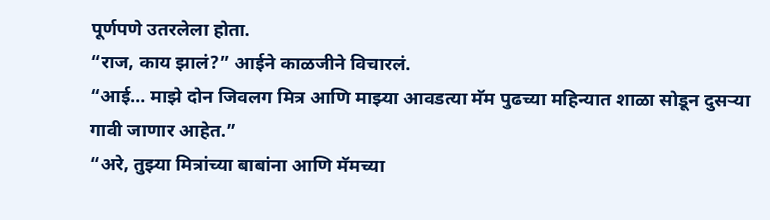पूर्णपणे उतरलेला होता.
“राज, काय झालं?” आईने काळजीने विचारलं.
“आई… माझे दोन जिवलग मित्र आणि माझ्या आवडत्या मॅम पुढच्या महिन्यात शाळा सोडून दुसऱ्या गावी जाणार आहेत.”
“अरे, तुझ्या मित्रांच्या बाबांना आणि मॅमच्या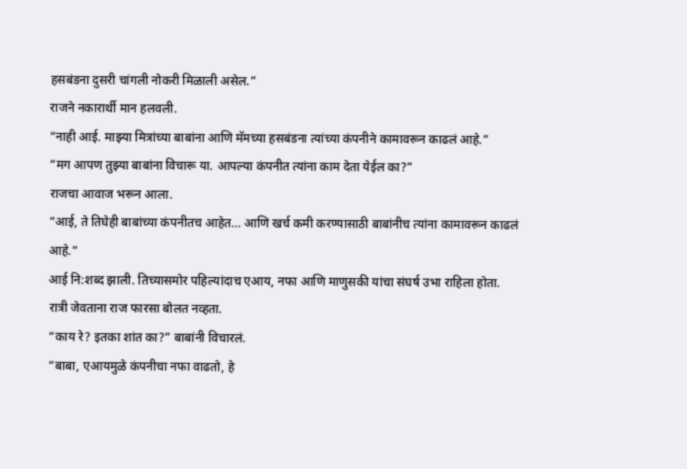हसबंडना दुसरी चांगली नोकरी मिळाली असेल.”
राजने नकारार्थी मान हलवली.
“नाही आई. माझ्या मित्रांच्या बाबांना आणि मॅमच्या हसबंडना त्यांच्या कंपनीने कामावरून काढलं आहे.”
“मग आपण तुझ्या बाबांना विचारू या. आपल्या कंपनीत त्यांना काम देता येईल का?”
राजचा आवाज भरून आला.
“आई, ते तिघेही बाबांच्या कंपनीतच आहेत… आणि खर्च कमी करण्यासाठी बाबांनीच त्यांना कामावरून काढलं आहे.”
आई नि:शब्द झाली. तिच्यासमोर पहिल्यांदाच एआय, नफा आणि माणुसकी यांचा संघर्ष उभा राहिला होता.
रात्री जेवताना राज फारसा बोलत नव्हता.
“काय रे? इतका शांत का?” बाबांनी विचारलं.
“बाबा, एआयमुळे कंपनीचा नफा वाढतो, हे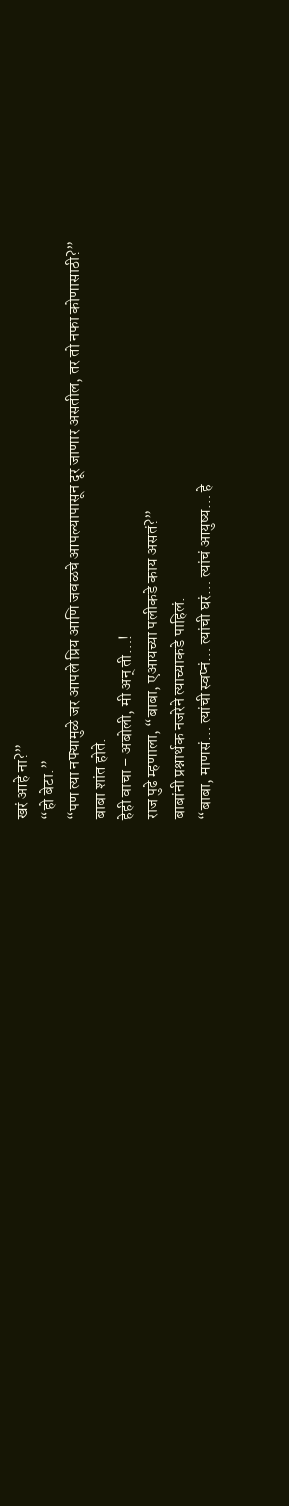खरं आहे ना?”
“हो बेटा.”
“पण त्या नफ्यामुळे जर आपले प्रिय आणि जवळचे आपल्यापासून दूर जाणार असतील, तर तो नफा कोणासाठी?”
बाबा शांत होते.
हेही वाचा – अबोली, मी अन् ती…!
राज पुढे म्हणाला, “बाबा, एआयच्या पलीकडे काय असतं?”
बाबांनी प्रश्नार्थक नजरेने त्याच्याकडे पाहिलं.
“बाबा, माणसं… त्यांची स्वप्नं… त्यांची घरं… त्यांचं आयुष्य… हे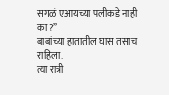सगळं एआयच्या पलीकडे नाही का?”
बाबांच्या हातातील घास तसाच राहिला.
त्या रात्री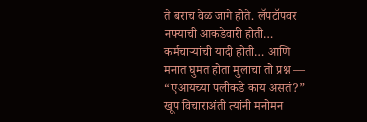ते बराच वेळ जागे होते. लॅपटॉपवर नफ्याची आकडेवारी होती… कर्मचाऱ्यांची यादी होती… आणि मनात घुमत होता मुलाचा तो प्रश्न —
“एआयच्या पलीकडे काय असतं?”
खूप विचाराअंती त्यांनी मनोमन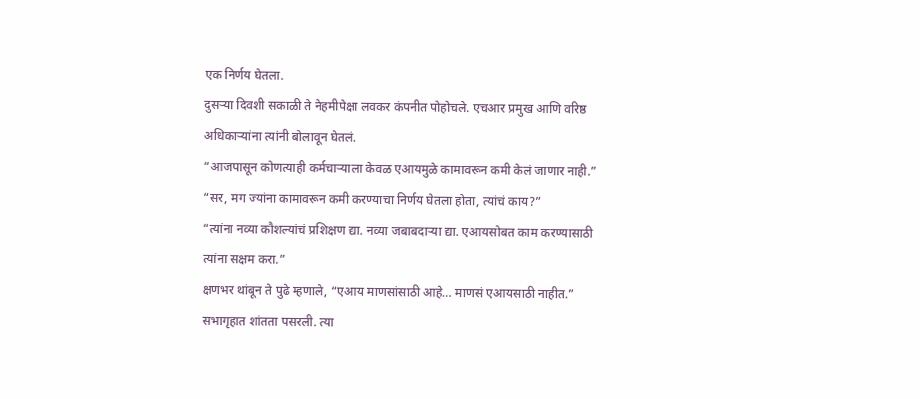एक निर्णय घेतला.
दुसऱ्या दिवशी सकाळी ते नेहमीपेक्षा लवकर कंपनीत पोहोचले. एचआर प्रमुख आणि वरिष्ठ अधिकाऱ्यांना त्यांनी बोलावून घेतलं.
“आजपासून कोणत्याही कर्मचाऱ्याला केवळ एआयमुळे कामावरून कमी केलं जाणार नाही.”
“सर, मग ज्यांना कामावरून कमी करण्याचा निर्णय घेतला होता, त्यांचं काय?”
“त्यांना नव्या कौशल्यांचं प्रशिक्षण द्या. नव्या जबाबदाऱ्या द्या. एआयसोबत काम करण्यासाठी त्यांना सक्षम करा.”
क्षणभर थांबून ते पुढे म्हणाले, “एआय माणसांसाठी आहे… माणसं एआयसाठी नाहीत.”
सभागृहात शांतता पसरली. त्या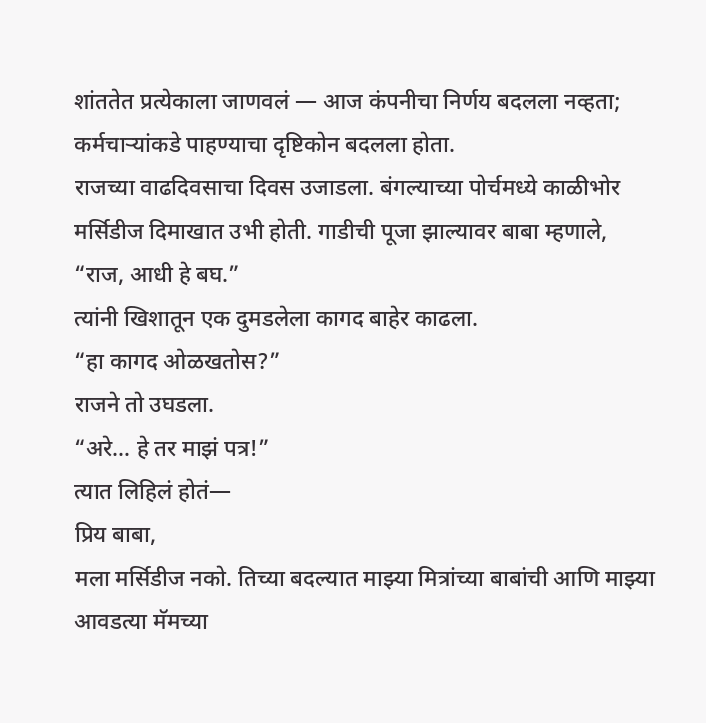शांततेत प्रत्येकाला जाणवलं — आज कंपनीचा निर्णय बदलला नव्हता; कर्मचाऱ्यांकडे पाहण्याचा दृष्टिकोन बदलला होता.
राजच्या वाढदिवसाचा दिवस उजाडला. बंगल्याच्या पोर्चमध्ये काळीभोर मर्सिडीज दिमाखात उभी होती. गाडीची पूजा झाल्यावर बाबा म्हणाले,
“राज, आधी हे बघ.”
त्यांनी खिशातून एक दुमडलेला कागद बाहेर काढला.
“हा कागद ओळखतोस?”
राजने तो उघडला.
“अरे… हे तर माझं पत्र!”
त्यात लिहिलं होतं—
प्रिय बाबा,
मला मर्सिडीज नको. तिच्या बदल्यात माझ्या मित्रांच्या बाबांची आणि माझ्या आवडत्या मॅमच्या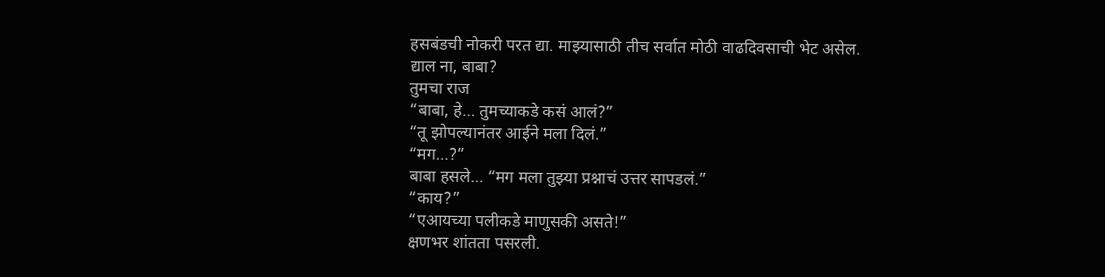हसबंडची नोकरी परत द्या. माझ्यासाठी तीच सर्वात मोठी वाढदिवसाची भेट असेल.
द्याल ना, बाबा?
तुमचा राज
“बाबा, हे… तुमच्याकडे कसं आलं?”
“तू झोपल्यानंतर आईने मला दिलं.”
“मग…?”
बाबा हसले… “मग मला तुझ्या प्रश्नाचं उत्तर सापडलं.”
“काय?”
“एआयच्या पलीकडे माणुसकी असते!”
क्षणभर शांतता पसरली.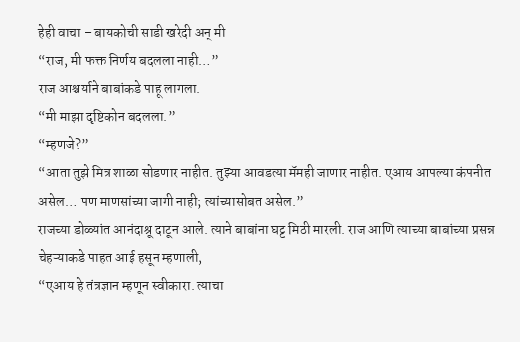हेही वाचा – बायकोची साडी खरेदी अन् मी
“राज, मी फक्त निर्णय बदलला नाही…”
राज आश्चर्याने बाबांकडे पाहू लागला.
“मी माझा दृष्टिकोन बदलला.”
“म्हणजे?”
“आता तुझे मित्र शाळा सोडणार नाहीत. तुझ्या आवडत्या मॅमही जाणार नाहीत. एआय आपल्या कंपनीत असेल… पण माणसांच्या जागी नाही; त्यांच्यासोबत असेल.”
राजच्या डोळ्यांत आनंदाश्रू दाटून आले. त्याने बाबांना घट्ट मिठी मारली. राज आणि त्याच्या बाबांच्या प्रसन्न चेहऱ्याकडे पाहत आई हसून म्हणाली,
“एआय हे तंत्रज्ञान म्हणून स्वीकारा. त्याचा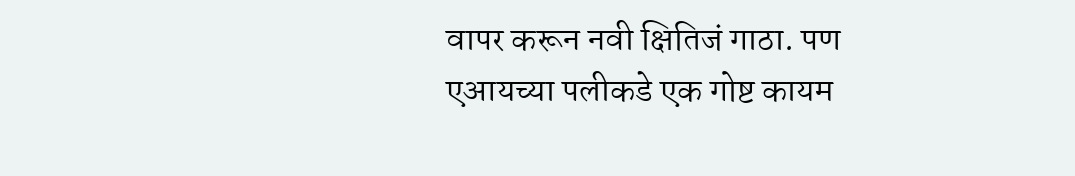वापर करून नवी क्षितिजं गाठा. पण एआयच्या पलीकडे एक गोष्ट कायम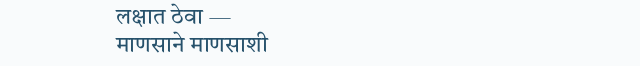लक्षात ठेवा —
माणसाने माणसाशी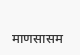माणसासम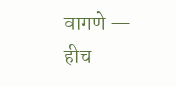वागणे — हीच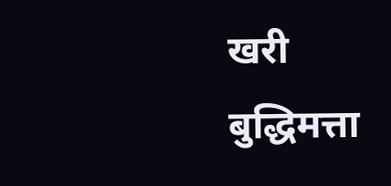खरी बुद्धिमत्ता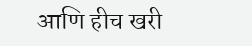आणि हीच खरी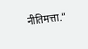नीतिमत्ता.”